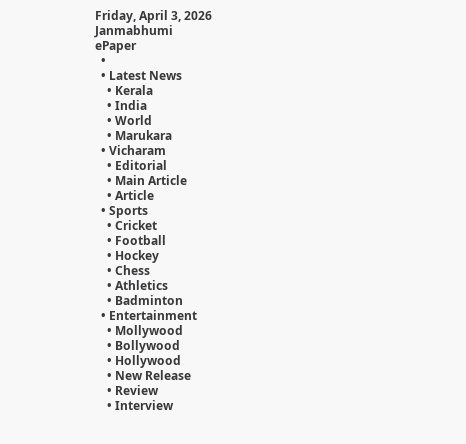Friday, April 3, 2026
Janmabhumi
ePaper
  •
  • Latest News
    • Kerala
    • India
    • World
    • Marukara
  • Vicharam
    • Editorial
    • Main Article
    • Article
  • Sports
    • Cricket
    • Football
    • Hockey
    • Chess
    • Athletics
    • Badminton
  • Entertainment
    • Mollywood
    • Bollywood
    • Hollywood
    • New Release
    • Review
    • Interview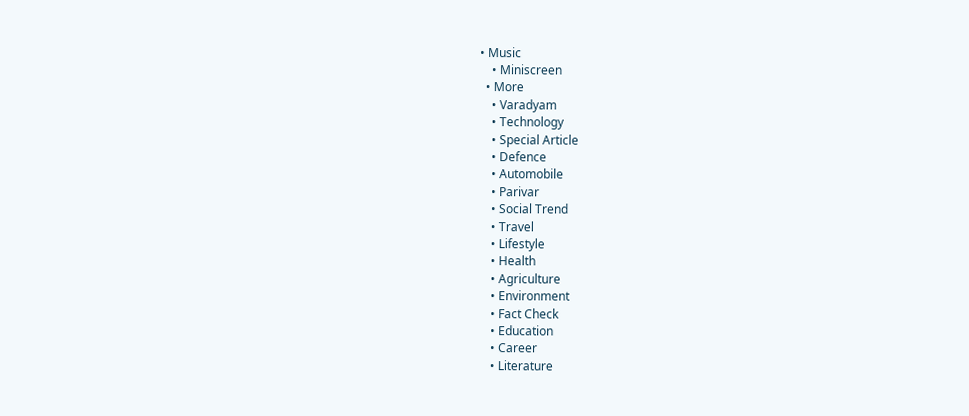• Music
    • Miniscreen
  • More
    • Varadyam
    • Technology
    • Special Article
    • Defence
    • Automobile
    • Parivar
    • Social Trend
    • Travel
    • Lifestyle
    • Health
    • Agriculture
    • Environment
    • Fact Check
    • Education
    • Career
    • Literature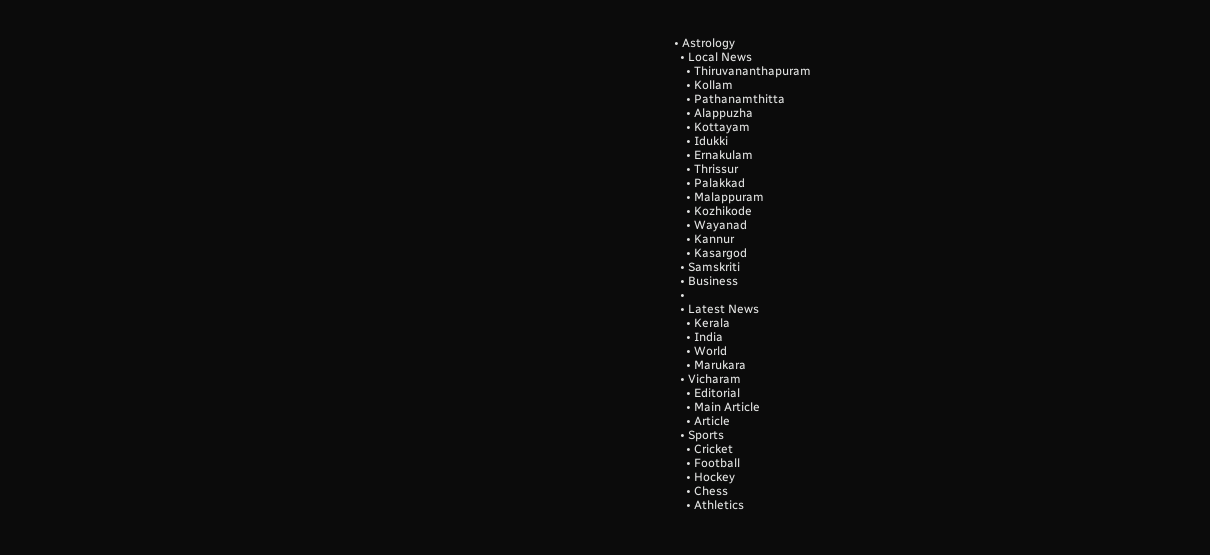• Astrology
  • Local News
    • Thiruvananthapuram
    • Kollam
    • Pathanamthitta
    • Alappuzha
    • Kottayam
    • Idukki
    • Ernakulam
    • Thrissur
    • Palakkad
    • Malappuram
    • Kozhikode
    • Wayanad
    • Kannur
    • Kasargod
  • Samskriti
  • Business
  •
  • Latest News
    • Kerala
    • India
    • World
    • Marukara
  • Vicharam
    • Editorial
    • Main Article
    • Article
  • Sports
    • Cricket
    • Football
    • Hockey
    • Chess
    • Athletics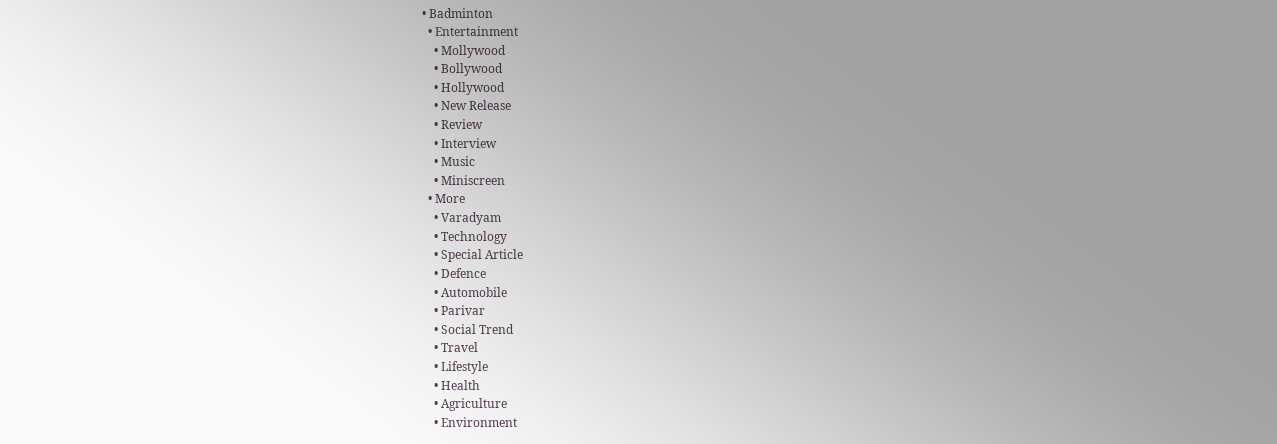• Badminton
  • Entertainment
    • Mollywood
    • Bollywood
    • Hollywood
    • New Release
    • Review
    • Interview
    • Music
    • Miniscreen
  • More
    • Varadyam
    • Technology
    • Special Article
    • Defence
    • Automobile
    • Parivar
    • Social Trend
    • Travel
    • Lifestyle
    • Health
    • Agriculture
    • Environment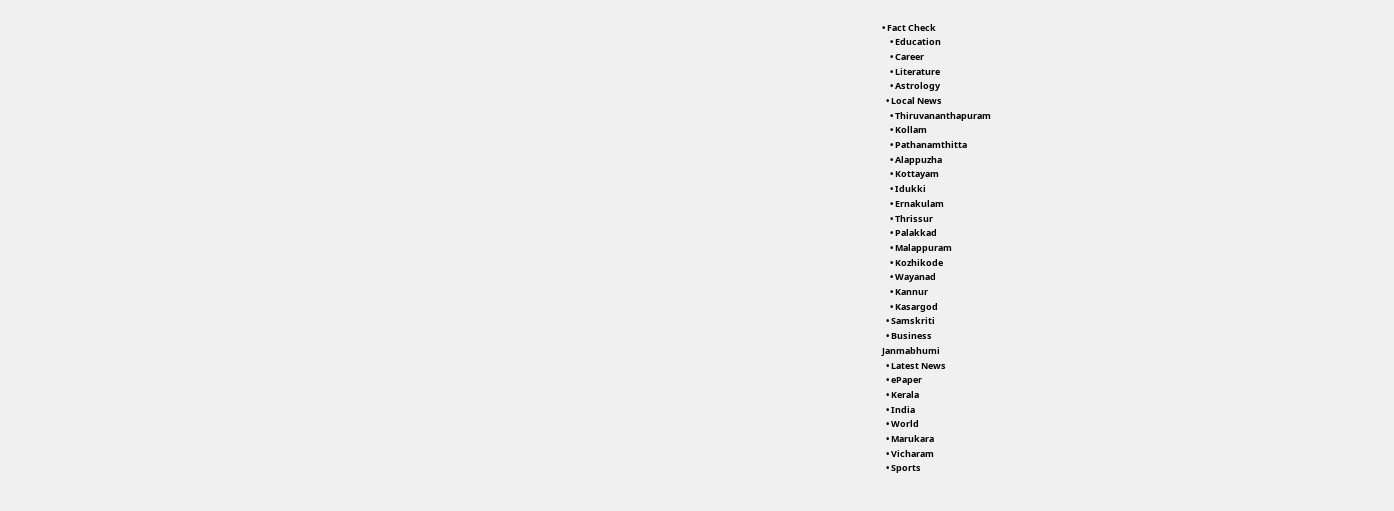• Fact Check
    • Education
    • Career
    • Literature
    • Astrology
  • Local News
    • Thiruvananthapuram
    • Kollam
    • Pathanamthitta
    • Alappuzha
    • Kottayam
    • Idukki
    • Ernakulam
    • Thrissur
    • Palakkad
    • Malappuram
    • Kozhikode
    • Wayanad
    • Kannur
    • Kasargod
  • Samskriti
  • Business
Janmabhumi
  • Latest News
  • ePaper
  • Kerala
  • India
  • World
  • Marukara
  • Vicharam
  • Sports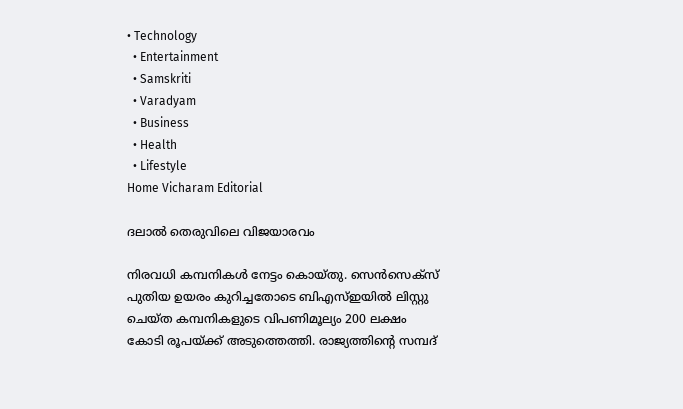• Technology
  • Entertainment
  • Samskriti
  • Varadyam
  • Business
  • Health
  • Lifestyle
Home Vicharam Editorial

ദലാല്‍ തെരുവിലെ വിജയാരവം

നിരവധി കമ്പനികള്‍ നേട്ടം കൊയ്തു. സെന്‍സെക്‌സ് പുതിയ ഉയരം കുറിച്ചതോടെ ബിഎസ്ഇയില്‍ ലിസ്റ്റു ചെയ്ത കമ്പനികളുടെ വിപണിമൂല്യം 200 ലക്ഷം കോടി രൂപയ്‌ക്ക് അടുത്തെത്തി. രാജ്യത്തിന്റെ സമ്പദ്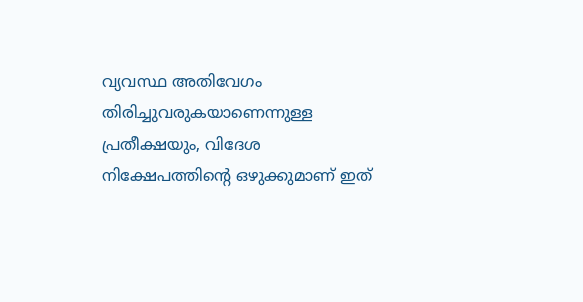വ്യവസ്ഥ അതിവേഗം തിരിച്ചുവരുകയാണെന്നുള്ള പ്രതീക്ഷയും, വിദേശ നിക്ഷേപത്തിന്റെ ഒഴുക്കുമാണ് ഇത്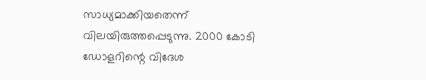സാധ്യമാക്കിയതെന്ന് വിലയിരുത്തപ്പെടുന്നു. 2000 കോടി ഡോളറിന്റെ വിദേശ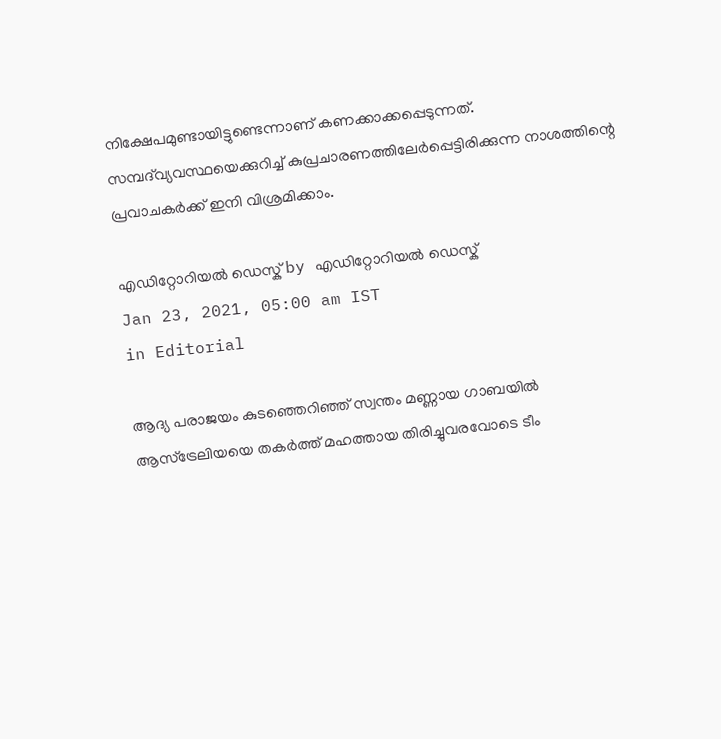നിക്ഷേപമുണ്ടായിട്ടുണ്ടെന്നാണ് കണക്കാക്കപ്പെടുന്നത്. സമ്പദ്‌വ്യവസ്ഥയെക്കുറിച്ച് കുപ്രചാരണത്തിലേര്‍പ്പെട്ടിരിക്കുന്ന നാശത്തിന്റെ പ്രവാചകര്‍ക്ക് ഇനി വിശ്രമിക്കാം.

എഡിറ്റോറിയൽ ഡെസ്ക് by എഡിറ്റോറിയൽ ഡെസ്ക്
Jan 23, 2021, 05:00 am IST
in Editorial

ആദ്യ പരാജയം കുടഞ്ഞെറിഞ്ഞ് സ്വന്തം മണ്ണായ ഗാബയില്‍ ആസ്‌ട്രേലിയയെ തകര്‍ത്ത് മഹത്തായ തിരിച്ചുവരവോടെ ടീം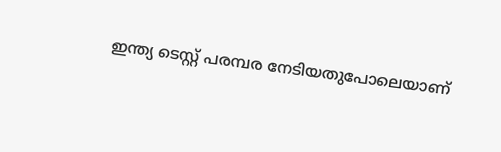ഇന്ത്യ ടെസ്റ്റ് പരമ്പര നേടിയതുപോലെയാണ്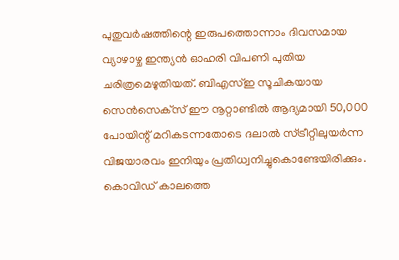പുതുവര്‍ഷത്തിന്റെ ഇരുപത്തൊന്നാം ദിവസമായ വ്യാഴാഴ്ച ഇന്ത്യന്‍ ഓഹരി വിപണി പുതിയ ചരിത്രമെഴുതിയത്. ബിഎസ്ഇ സൂചികയായ സെന്‍സെക്‌സ് ഈ നൂറ്റാണ്ടില്‍ ആദ്യമായി 50,000 പോയിന്റ് മറികടന്നതോടെ ദലാല്‍ സ്ട്രീറ്റിലുയര്‍ന്ന വിജയാരവം ഇനിയും പ്രതിധ്വനിച്ചുകൊണ്ടേയിരിക്കും. കൊവിഡ് കാലത്തെ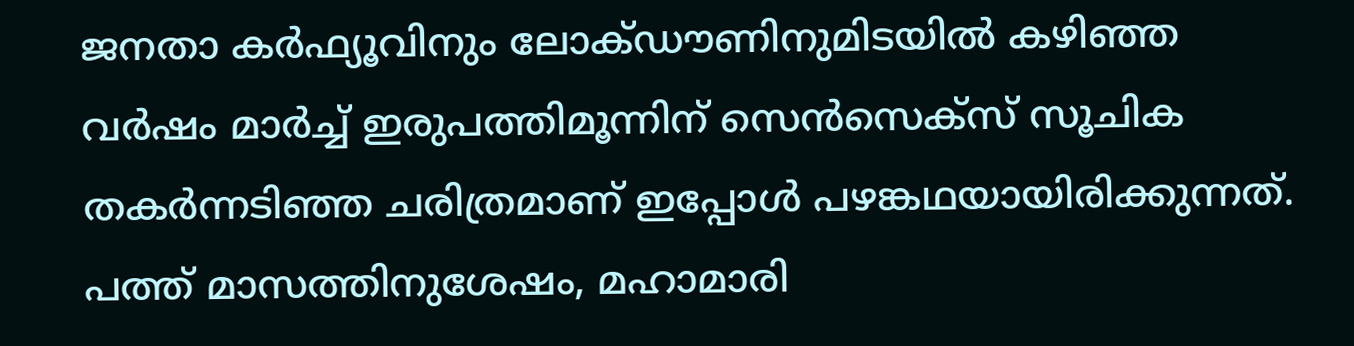ജനതാ കര്‍ഫ്യൂവിനും ലോക്ഡൗണിനുമിടയില്‍ കഴിഞ്ഞ വര്‍ഷം മാര്‍ച്ച് ഇരുപത്തിമൂന്നിന് സെന്‍സെക്‌സ് സൂചിക തകര്‍ന്നടിഞ്ഞ ചരിത്രമാണ് ഇപ്പോള്‍ പഴങ്കഥയായിരിക്കുന്നത്. പത്ത് മാസത്തിനുശേഷം, മഹാമാരി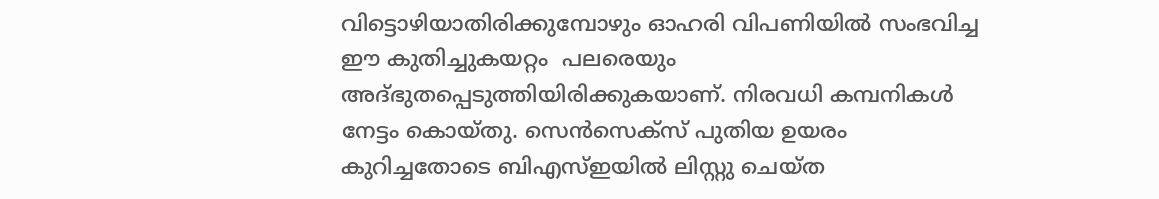വിട്ടൊഴിയാതിരിക്കുമ്പോഴും ഓഹരി വിപണിയില്‍ സംഭവിച്ച ഈ കുതിച്ചുകയറ്റം  പലരെയും അദ്ഭുതപ്പെടുത്തിയിരിക്കുകയാണ്. നിരവധി കമ്പനികള്‍ നേട്ടം കൊയ്തു. സെന്‍സെക്‌സ് പുതിയ ഉയരം കുറിച്ചതോടെ ബിഎസ്ഇയില്‍ ലിസ്റ്റു ചെയ്ത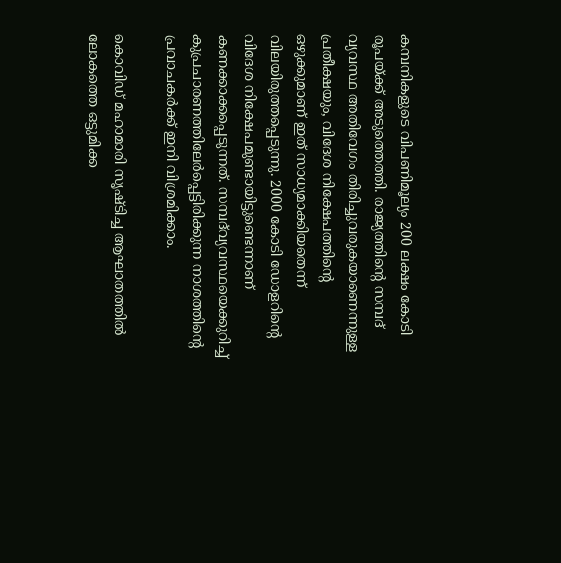കമ്പനികളുടെ വിപണിമൂല്യം 200 ലക്ഷം കോടി രൂപയ്‌ക്ക് അടുത്തെത്തി. രാജ്യത്തിന്റെ സമ്പദ് വ്യവസ്ഥ അതിവേഗം തിരിച്ചുവരുകയാണെന്നുള്ള പ്രതീക്ഷയും, വിദേശ നിക്ഷേപത്തിന്റെ ഒഴുക്കുമാണ് ഇത് സാധ്യമാക്കിയതെന്ന് വിലയിരുത്തപ്പെടുന്നു. 2000 കോടി ഡോളറിന്റെ വിദേശ നിക്ഷേപമുണ്ടായിട്ടുണ്ടെന്നാണ് കണക്കാക്കപ്പെടുന്നത്. സമ്പദ്‌വ്യവസ്ഥയെക്കുറിച്ച് കുപ്രചാരണത്തിലേര്‍പ്പെട്ടിരിക്കുന്ന നാശത്തിന്റെ പ്രവാചകര്‍ക്ക് ഇനി വിശ്രമിക്കാം.

കൊവിഡ് മഹാമാരി സൃഷ്ടിച്ച ആഘാതത്തില്‍ ലോകത്തെ ഒട്ടുമിക്ക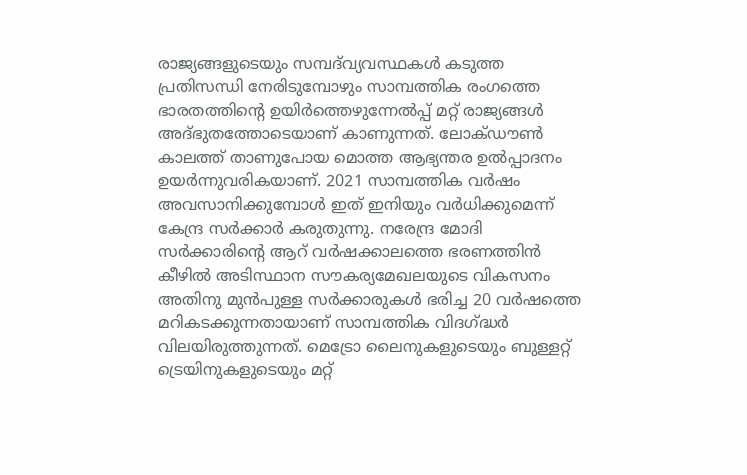രാജ്യങ്ങളുടെയും സമ്പദ്‌വ്യവസ്ഥകള്‍ കടുത്ത പ്രതിസന്ധി നേരിടുമ്പോഴും സാമ്പത്തിക രംഗത്തെ ഭാരതത്തിന്റെ ഉയിര്‍ത്തെഴുന്നേല്‍പ്പ് മറ്റ് രാജ്യങ്ങള്‍ അദ്ഭുതത്തോടെയാണ് കാണുന്നത്. ലോക്ഡൗണ്‍ കാലത്ത് താണുപോയ മൊത്ത ആഭ്യന്തര ഉല്‍പ്പാദനം ഉയര്‍ന്നുവരികയാണ്. 2021 സാമ്പത്തിക വര്‍ഷം അവസാനിക്കുമ്പോള്‍ ഇത് ഇനിയും വര്‍ധിക്കുമെന്ന് കേന്ദ്ര സര്‍ക്കാര്‍ കരുതുന്നു. നരേന്ദ്ര മോദി സര്‍ക്കാരിന്റെ ആറ് വര്‍ഷക്കാലത്തെ ഭരണത്തിന്‍ കീഴില്‍ അടിസ്ഥാന സൗകര്യമേഖലയുടെ വികസനം അതിനു മുന്‍പുള്ള സര്‍ക്കാരുകള്‍ ഭരിച്ച 20 വര്‍ഷത്തെ മറികടക്കുന്നതായാണ് സാമ്പത്തിക വിദഗ്‌ദ്ധര്‍ വിലയിരുത്തുന്നത്. മെട്രോ ലൈനുകളുടെയും ബുള്ളറ്റ് ട്രെയിനുകളുടെയും മറ്റ്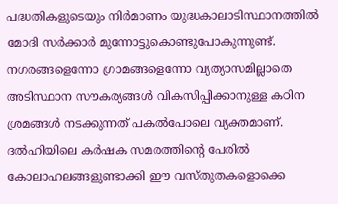പദ്ധതികളുടെയും നിര്‍മാണം യുദ്ധകാലാടിസ്ഥാനത്തില്‍ മോദി സര്‍ക്കാര്‍ മുന്നോട്ടുകൊണ്ടുപോകുന്നുണ്ട്. നഗരങ്ങളെന്നോ ഗ്രാമങ്ങളെന്നോ വ്യത്യാസമില്ലാതെ അടിസ്ഥാന സൗകര്യങ്ങള്‍ വികസിപ്പിക്കാനുള്ള കഠിന ശ്രമങ്ങള്‍ നടക്കുന്നത് പകല്‍പോലെ വ്യക്തമാണ്. ദല്‍ഹിയിലെ കര്‍ഷക സമരത്തിന്റെ പേരില്‍ കോലാഹലങ്ങളുണ്ടാക്കി ഈ വസ്തുതകളൊക്കെ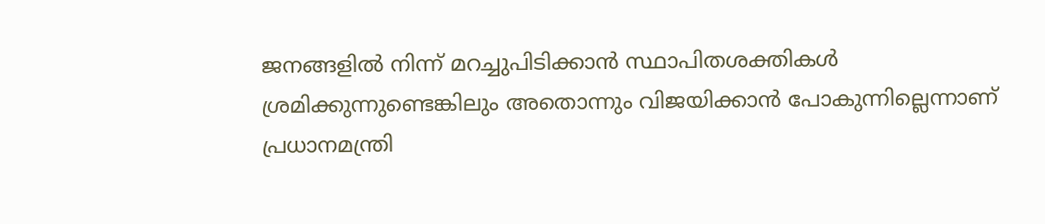ജനങ്ങളില്‍ നിന്ന് മറച്ചുപിടിക്കാന്‍ സ്ഥാപിതശക്തികള്‍ ശ്രമിക്കുന്നുണ്ടെങ്കിലും അതൊന്നും വിജയിക്കാന്‍ പോകുന്നില്ലെന്നാണ് പ്രധാനമന്ത്രി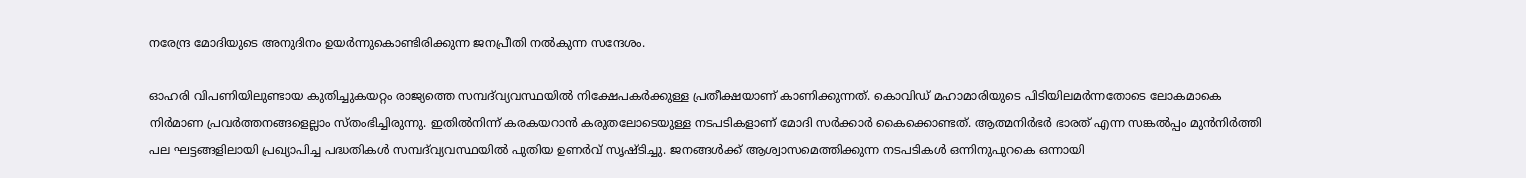നരേന്ദ്ര മോദിയുടെ അനുദിനം ഉയര്‍ന്നുകൊണ്ടിരിക്കുന്ന ജനപ്രീതി നല്‍കുന്ന സന്ദേശം.

ഓഹരി വിപണിയിലുണ്ടായ കുതിച്ചുകയറ്റം രാജ്യത്തെ സമ്പദ്‌വ്യവസ്ഥയില്‍ നിക്ഷേപകര്‍ക്കുള്ള പ്രതീക്ഷയാണ് കാണിക്കുന്നത്. കൊവിഡ് മഹാമാരിയുടെ പിടിയിലമര്‍ന്നതോടെ ലോകമാകെ നിര്‍മാണ പ്രവര്‍ത്തനങ്ങളെല്ലാം സ്തംഭിച്ചിരുന്നു. ഇതില്‍നിന്ന് കരകയറാന്‍ കരുതലോടെയുള്ള നടപടികളാണ് മോദി സര്‍ക്കാര്‍ കൈക്കൊണ്ടത്. ആത്മനിര്‍ഭര്‍ ഭാരത് എന്ന സങ്കല്‍പ്പം മുന്‍നിര്‍ത്തി പല ഘട്ടങ്ങളിലായി പ്രഖ്യാപിച്ച പദ്ധതികള്‍ സമ്പദ്‌വ്യവസ്ഥയില്‍ പുതിയ ഉണര്‍വ് സൃഷ്ടിച്ചു. ജനങ്ങള്‍ക്ക് ആശ്വാസമെത്തിക്കുന്ന നടപടികള്‍ ഒന്നിനുപുറകെ ഒന്നായി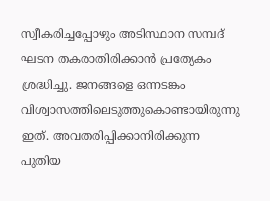സ്വീകരിച്ചപ്പോഴും അടിസ്ഥാന സമ്പദ് ഘടന തകരാതിരിക്കാന്‍ പ്രത്യേകം ശ്രദ്ധിച്ചു. ജനങ്ങളെ ഒന്നടങ്കം വിശ്വാസത്തിലെടുത്തുകൊണ്ടായിരുന്നു ഇത്. അവതരിപ്പിക്കാനിരിക്കുന്ന പുതിയ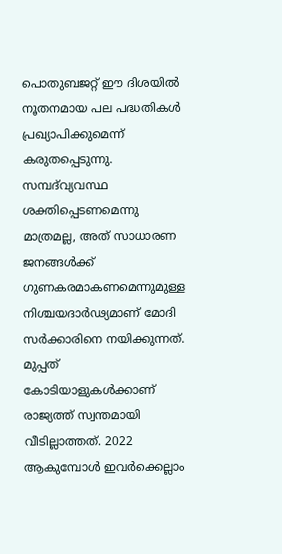പൊതുബജറ്റ് ഈ ദിശയില്‍ നൂതനമായ പല പദ്ധതികള്‍ പ്രഖ്യാപിക്കുമെന്ന് കരുതപ്പെടുന്നു. സമ്പദ്‌വ്യവസ്ഥ ശക്തിപ്പെടണമെന്നു മാത്രമല്ല, അത് സാധാരണ ജനങ്ങള്‍ക്ക് ഗുണകരമാകണമെന്നുമുള്ള നിശ്ചയദാര്‍ഢ്യമാണ് മോദി സര്‍ക്കാരിനെ നയിക്കുന്നത്. മുപ്പത് കോടിയാളുകള്‍ക്കാണ് രാജ്യത്ത് സ്വന്തമായി വീടില്ലാത്തത്. 2022 ആകുമ്പോള്‍ ഇവര്‍ക്കെല്ലാം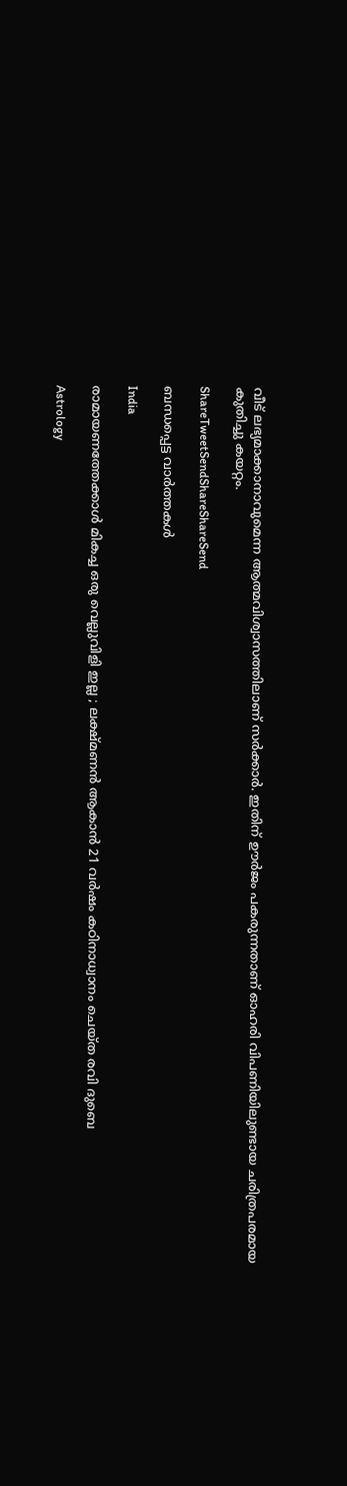വീട് ലഭ്യമാക്കാനാവുമെന്ന ആത്മവിശ്വാസത്തിലാണ് സര്‍ക്കാര്‍. ഇതിന് ഊര്‍ജം പകരുന്നതാണ് ഓഹരി വിപണിയിലുണ്ടായ ചരിത്രപരമായ കുതിച്ചു കയറ്റം.

ShareTweetSendShareShareSend

ബന്ധപ്പെട്ട വാര്‍ത്തകള്‍

India

രാമായണത്തേക്കാൾ മികച്ച ഒരു വെല്ലുവിളി ഇല്ല ; ലക്ഷ്മണൻ ആകാൻ 21 വർഷം കഠിനാധ്വാനം ചെയ്ത രവി ദുബെ

Astrology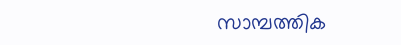സാമ്പത്തിക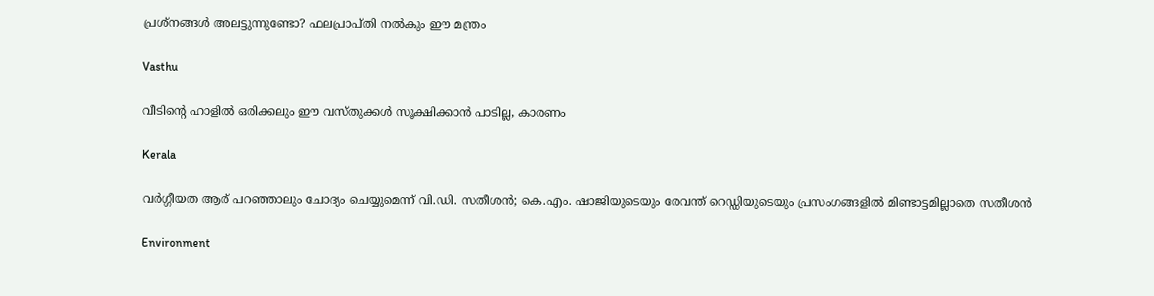പ്രശ്നങ്ങൾ അലട്ടുന്നുണ്ടോ? ഫലപ്രാപ്തി നൽകും ഈ മന്ത്രം

Vasthu

വീടിന്റെ ഹാളിൽ ഒരിക്കലും ഈ വസ്തുക്കൾ സൂക്ഷിക്കാൻ പാടില്ല, കാരണം

Kerala

വര്‍ഗ്ഗീയത ആര് പറഞ്ഞാലും ചോദ്യം ചെയ്യുമെന്ന് വി.ഡി. സതീശന്‍; കെ.എം. ഷാജിയുടെയും രേവന്ത് റെഡ്ഡിയുടെയും പ്രസംഗങ്ങളില്‍ മിണ്ടാട്ടമില്ലാതെ സതീശന്‍

Environment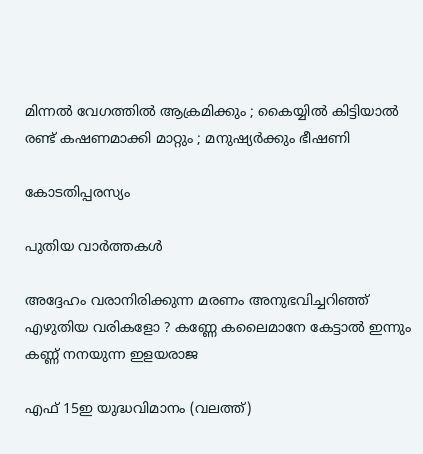മിന്നൽ വേഗത്തില്‍ ആക്രമിക്കും ; കൈയ്യിൽ കിട്ടിയാൽ രണ്ട് കഷണമാക്കി മാറ്റും ; മനുഷ്യർക്കും ഭീഷണി

കോടതിപ്പരസ്യം

പുതിയ വാര്‍ത്തകള്‍

അദ്ദേഹം വരാനിരിക്കുന്ന മരണം അനുഭവിച്ചറിഞ്ഞ് എഴുതിയ വരികളോ ? കണ്ണേ കലൈമാനേ കേട്ടാൽ ഇന്നും കണ്ണ് നനയുന്ന ഇളയരാജ

എഫ് 15ഇ യുദ്ധവിമാനം (വലത്ത്)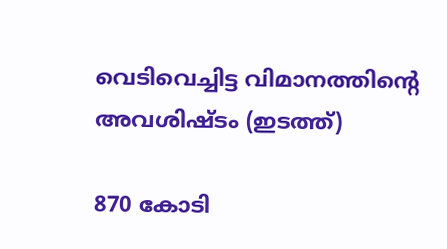വെടിവെച്ചിട്ട വിമാനത്തിന്‍റെ അവശിഷ്ടം (ഇടത്ത്)

870 കോടി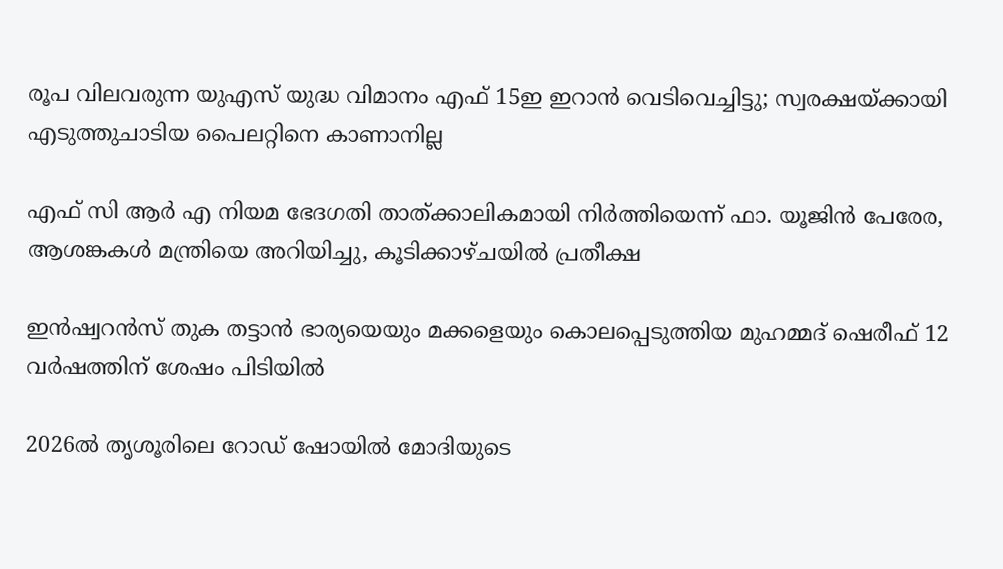രൂപ വിലവരുന്ന യുഎസ് യുദ്ധ വിമാനം എഫ് 15ഇ ഇറാന്‍ വെടിവെച്ചിട്ടു; സ്വരക്ഷയ്‌ക്കായി എടുത്തുചാടിയ പൈലറ്റിനെ കാണാനില്ല

എഫ് സി ആര്‍ എ നിയമ ഭേദഗതി താത്ക്കാലികമായി നിര്‍ത്തിയെന്ന് ഫാ. യൂജിന്‍ പേരേര, ആശങ്കകള്‍ മന്ത്രിയെ അറിയിച്ചു, കൂടിക്കാഴ്ചയില്‍ പ്രതീക്ഷ

ഇന്‍ഷ്വറന്‍സ് തുക തട്ടാന്‍ ഭാര്യയെയും മക്കളെയും കൊലപ്പെടുത്തിയ മുഹമ്മദ് ഷെരീഫ് 12 വര്‍ഷത്തിന് ശേഷം പിടിയില്‍

2026ല്‍ തൃശൂരിലെ റോ‍ഡ് ഷോയില്‍ മോദിയുടെ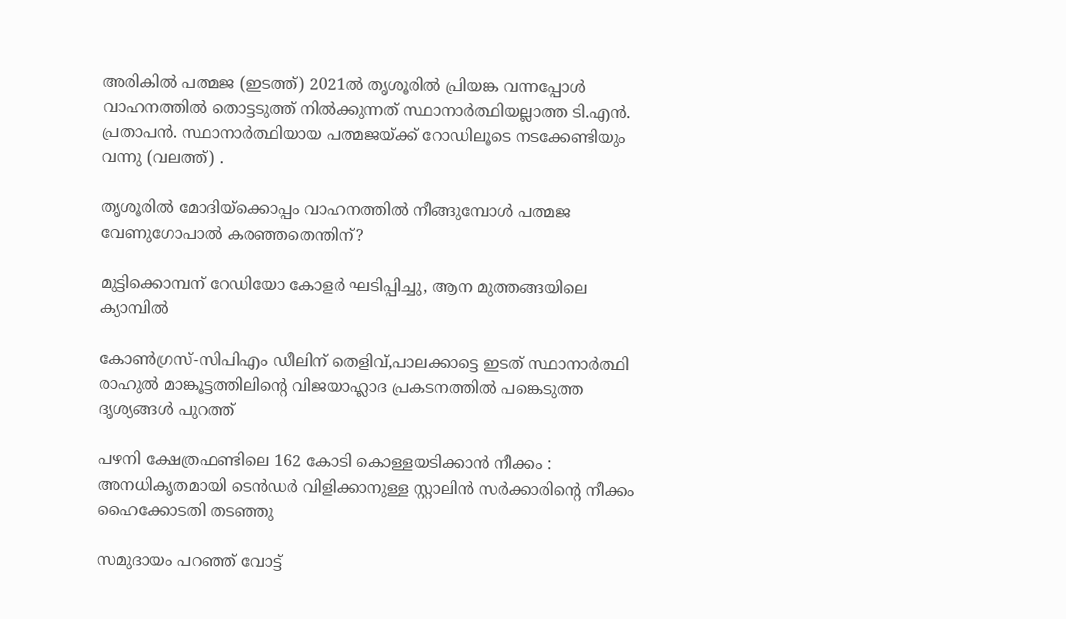അരികില്‍ പത്മജ (ഇടത്ത്) 2021ല്‍ തൃശൂരില്‍ പ്രിയങ്ക വന്നപ്പോള്‍ വാഹനത്തില്‍ തൊട്ടടുത്ത് നില്‍ക്കുന്നത് സ്ഥാനാര്‍ത്ഥിയല്ലാത്ത ടി.എന്‍. പ്രതാപന്‍. സ്ഥാനാര്‍ത്ഥിയായ പത്മജയ്ക്ക് റോഡിലൂടെ നടക്കേണ്ടിയും വന്നു (വലത്ത്) .

തൃശൂരില്‍ മോദിയ്‌ക്കൊപ്പം വാഹനത്തില്‍ നീങ്ങുമ്പോള്‍ പത്മജ വേണുഗോപാല്‍ കരഞ്ഞതെന്തിന്?

മുട്ടിക്കൊമ്പന് റേഡിയോ കോളര്‍ ഘടിപ്പിച്ചു, ആന മുത്തങ്ങയിലെ ക്യാമ്പില്‍

കോണ്‍ഗ്രസ്-സിപിഎം ഡീലിന് തെളിവ്,പാലക്കാട്ടെ ഇടത് സ്ഥാനാര്‍ത്ഥി രാഹുല്‍ മാങ്കൂട്ടത്തിലിന്റെ വിജയാഹ്ലാദ പ്രകടനത്തില്‍ പങ്കെടുത്ത ദൃശ്യങ്ങള്‍ പുറത്ത്

പഴനി ക്ഷേത്രഫണ്ടിലെ 162 കോടി കൊള്ളയടിക്കാൻ നീക്കം : അനധികൃതമായി ടെൻഡർ വിളിക്കാനുള്ള സ്റ്റാലിൻ സർക്കാരിന്റെ നീക്കം  ഹൈക്കോടതി തടഞ്ഞു

സമുദായം പറഞ്ഞ് വോട്ട്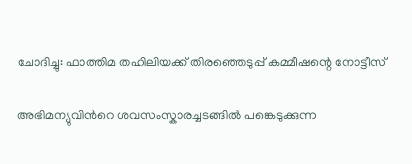ചോദിച്ചു: ഫാത്തിമ തഹിലിയക്ക് തിരഞ്ഞെടുപ്പ് കമ്മീഷന്റെ നോട്ടീസ്

അഭിമന്യുവിന്‍റെ ശവസംസ്കാരച്ചടങ്ങില്‍ പങ്കെടുക്കുന്ന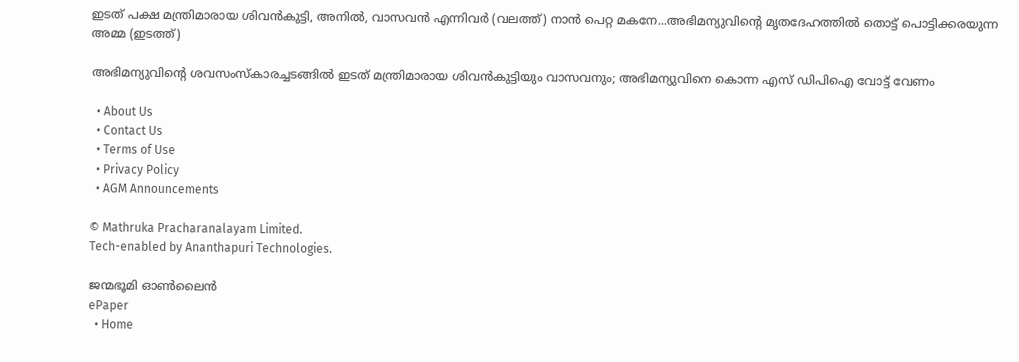ഇടത് പക്ഷ മന്ത്രിമാരായ ശിവന്‍കുട്ടി, അനില്‍, വാസവന്‍ എന്നിവര്‍ (വലത്ത്) നാന്‍ പെറ്റ മകനേ...അഭിമന്യുവിന്‍റെ മൃതദേഹത്തില്‍ തൊട്ട് പൊട്ടിക്കരയുന്ന അമ്മ (ഇടത്ത്)

അഭിമന്യുവിന്റെ ശവസംസ്കാരച്ചടങ്ങില്‍ ഇടത് മന്ത്രിമാരായ ശിവന്‍കുട്ടിയും വാസവനും; അഭിമന്യുവിനെ കൊന്ന എസ് ഡിപിഐ വോട്ട് വേണം

  • About Us
  • Contact Us
  • Terms of Use
  • Privacy Policy
  • AGM Announcements

© Mathruka Pracharanalayam Limited.
Tech-enabled by Ananthapuri Technologies.

ജന്മഭൂമി ഓണ്‍ലൈന്‍
ePaper
  • Home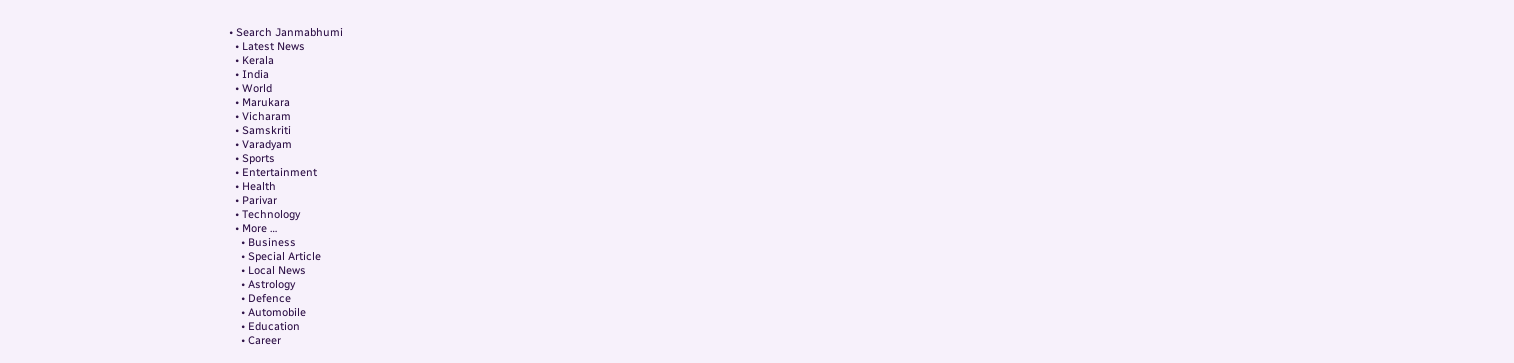• Search Janmabhumi
  • Latest News
  • Kerala
  • India
  • World
  • Marukara
  • Vicharam
  • Samskriti
  • Varadyam
  • Sports
  • Entertainment
  • Health
  • Parivar
  • Technology
  • More …
    • Business
    • Special Article
    • Local News
    • Astrology
    • Defence
    • Automobile
    • Education
    • Career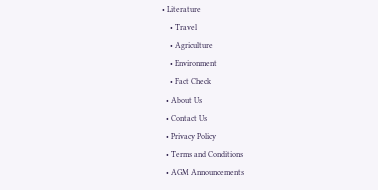• Literature
    • Travel
    • Agriculture
    • Environment
    • Fact Check
  • About Us
  • Contact Us
  • Privacy Policy
  • Terms and Conditions
  • AGM Announcements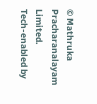© Mathruka Pracharanalayam Limited.
Tech-enabled by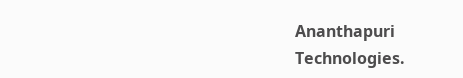Ananthapuri Technologies.